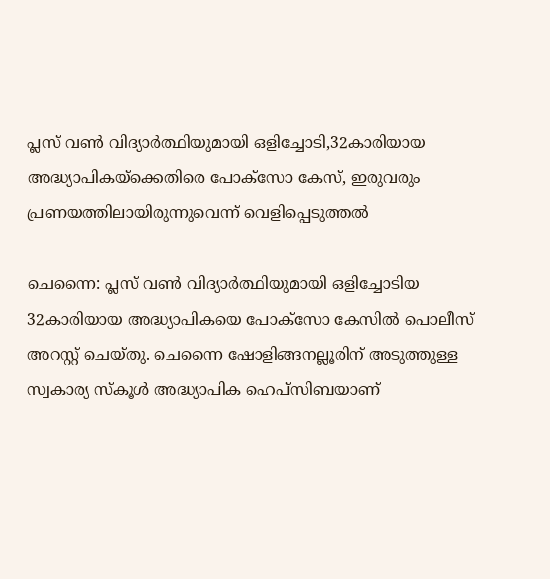പ്ലസ് വൺ വിദ്യാർത്ഥിയുമായി ഒളിച്ചോടി,32കാരിയായ അദ്ധ്യാപികയ്ക്കെതിരെ പോക്സോ കേസ്, ഇരുവരും പ്രണയത്തിലായിരുന്നുവെന്ന് വെളിപ്പെടുത്തൽ

ചെന്നൈ: പ്ലസ് വൺ വിദ്യാർത്ഥിയുമായി ഒളിച്ചോടിയ 32കാരിയായ അദ്ധ്യാപികയെ പോക്സോ കേസിൽ പൊലീസ് അറസ്റ്റ് ചെയ്തു. ചെന്നൈ ഷോളിങ്ങനല്ലൂരിന് അടുത്തുള്ള സ്വകാര്യ സ്കൂൾ അദ്ധ്യാപിക ഹെപ്‌സിബയാണ്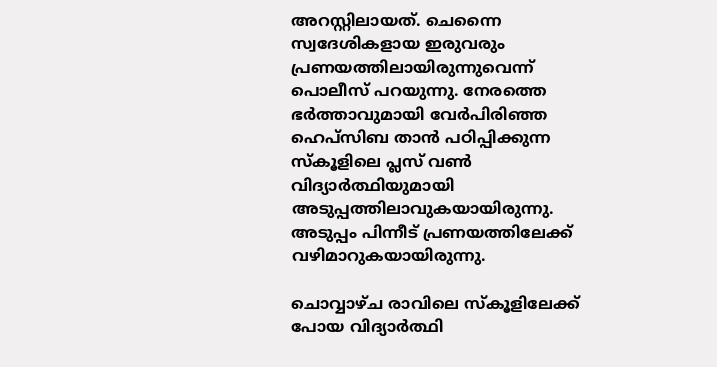അറസ്റ്റിലായത്. ചെന്നൈ സ്വദേശികളായ ഇരുവരും പ്രണയത്തിലായിരുന്നുവെന്ന് പൊലീസ് പറയുന്നു. നേരത്തെ ഭർത്താവുമായി വേർപിരിഞ്ഞ ഹെ‌പ്‌സിബ താൻ പഠിപ്പിക്കുന്ന സ്കൂളിലെ പ്ലസ് വൺ വിദ്യാർത്ഥിയുമായി അടുപ്പത്തിലാവുകയായിരുന്നു. അടുപ്പം പിന്നീട് പ്രണയത്തിലേക്ക് വഴിമാറുകയായിരുന്നു.

ചൊവ്വാഴ്ച രാവിലെ സ്കൂളിലേക്ക് പോയ വിദ്യാർത്ഥി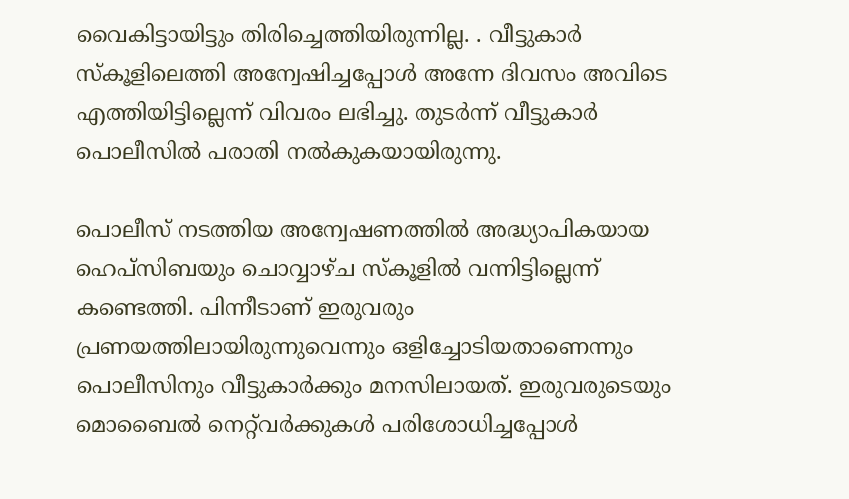വൈകിട്ടായിട്ടും തിരിച്ചെത്തിയിരുന്നില്ല. . വീട്ടുകാർ സ്കൂളിലെത്തി അന്വേഷിച്ചപ്പോൾ അന്നേ ദിവസം അവിടെ എത്തിയിട്ടില്ലെന്ന് വിവരം ലഭിച്ചു. തുടർന്ന് വീട്ടുകാർ പൊലീസിൽ പരാതി നൽകുകയായിരുന്നു.

പൊലീസ് നടത്തിയ അന്വേഷണത്തിൽ അദ്ധ്യാപികയായ ഹെപ്‌സിബയും ചൊവ്വാഴ്ച സ്കൂളിൽ വന്നിട്ടില്ലെന്ന് കണ്ടെത്തി. പിന്നീടാണ് ഇരുവരും പ്രണയത്തിലായിരുന്നുവെന്നും ഒളിച്ചോടിയതാണെന്നും പൊലീസിനും വീട്ടുകാർക്കും മനസിലായത്. ഇരുവരുടെയും മൊബൈൽ നെറ്റ്‌വർക്കുകൾ പരിശോധിച്ചപ്പോൾ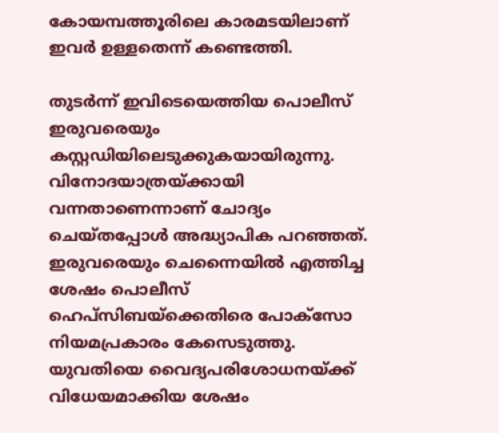കോയമ്പത്തൂരിലെ കാരമടയിലാണ് ഇവർ ഉള്ളതെന്ന് കണ്ടെത്തി.

തുടർന്ന് ഇവിടെയെത്തിയ പൊലീസ് ഇരുവരെയും കസ്റ്റഡിയിലെടുക്കുകയായിരുന്നു. വിനോദയാത്രയ്ക്കായി വന്നതാണെന്നാണ് ചോദ്യം ചെയ്തപ്പോൾ അദ്ധ്യാപിക പറഞ്ഞത്. ഇരുവരെയും ചെന്നൈയിൽ എത്തിച്ച ശേഷം പൊലീസ് ഹെപ്‌സിബയ്ക്കെതിരെ പോക്‌സോ നിയമപ്രകാരം കേസെടുത്തു. യുവതിയെ വൈദ്യപരിശോധനയ്ക്ക് വിധേയമാക്കിയ ശേഷം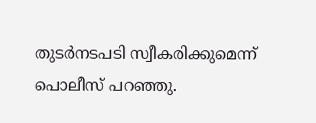തുടർനടപടി സ്വീകരിക്കുമെന്ന് പൊലീസ് പറഞ്ഞു.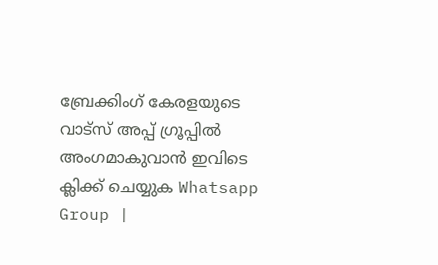ബ്രേക്കിംഗ് കേരളയുടെ വാട്സ് അപ്പ് ഗ്രൂപ്പിൽ അംഗമാകുവാൻ ഇവിടെ ക്ലിക്ക് ചെയ്യുക Whatsapp Group |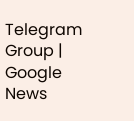Telegram Group | Google News